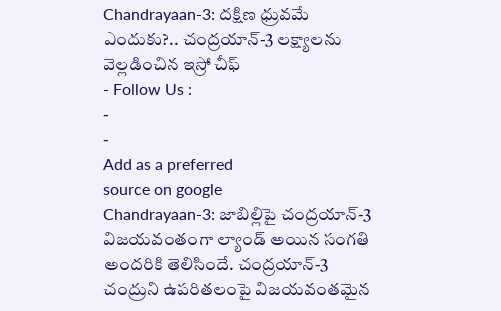Chandrayaan-3: దక్షిణ ధ్రువమే ఎందుకు?.. చంద్రయాన్-3 లక్ష్యాలను వెల్లడించిన ఇస్రో చీఫ్
- Follow Us :
-
-
Add as a preferred
source on google
Chandrayaan-3: జాబిల్లిపై చంద్రయాన్-3 విజయవంతంగా ల్యాండ్ అయిన సంగతి అందరికి తెలిసిందే. చంద్రయాన్-3 చంద్రుని ఉపరితలంపై విజయవంతమైన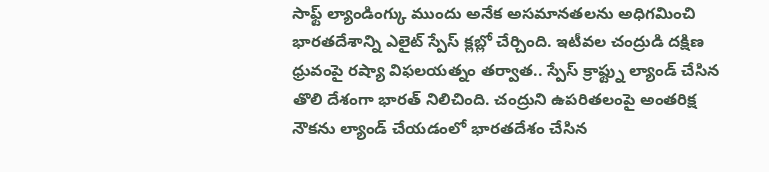సాఫ్ట్ ల్యాండింగ్కు ముందు అనేక అసమానతలను అధిగమించి భారతదేశాన్ని ఎలైట్ స్పేస్ క్లబ్లో చేర్చింది. ఇటీవల చంద్రుడి దక్షిణ ధ్రువంపై రష్యా విఫలయత్నం తర్వాత.. స్పేస్ క్రాఫ్ట్ను ల్యాండ్ చేసిన తొలి దేశంగా భారత్ నిలిచింది. చంద్రుని ఉపరితలంపై అంతరిక్ష నౌకను ల్యాండ్ చేయడంలో భారతదేశం చేసిన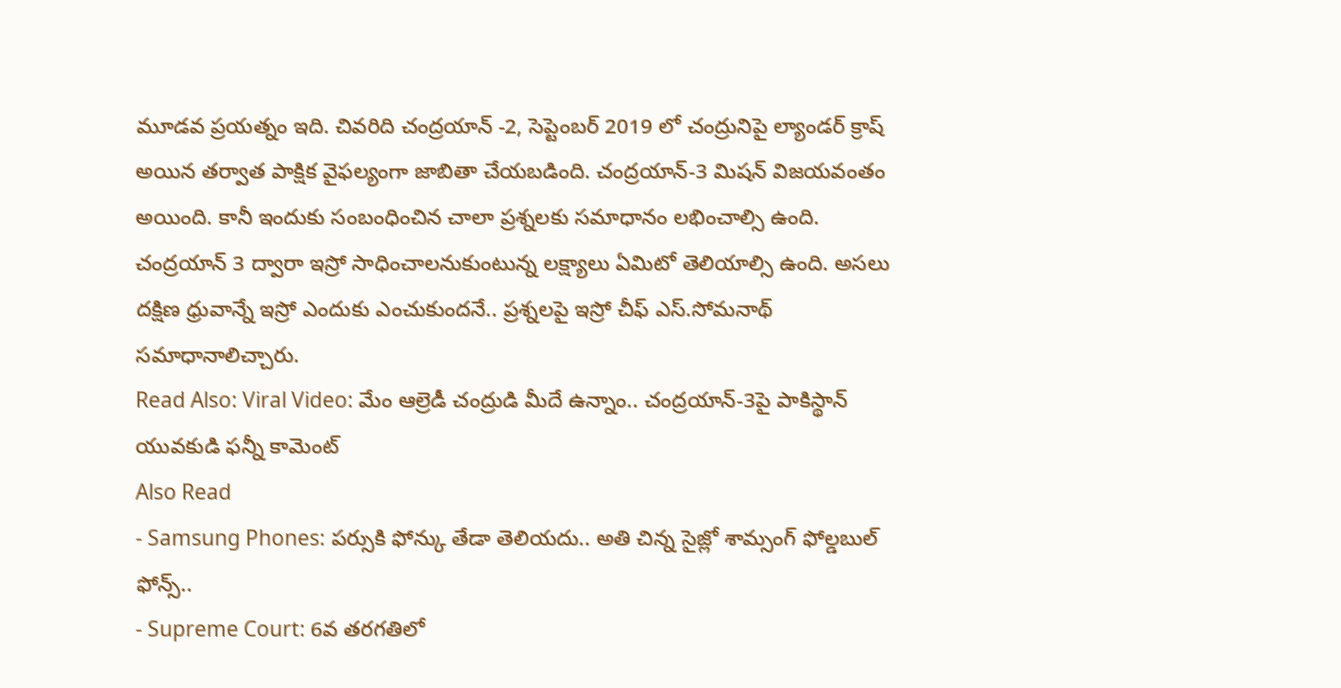మూడవ ప్రయత్నం ఇది. చివరిది చంద్రయాన్ -2, సెప్టెంబర్ 2019 లో చంద్రునిపై ల్యాండర్ క్రాష్ అయిన తర్వాత పాక్షిక వైఫల్యంగా జాబితా చేయబడింది. చంద్రయాన్-3 మిషన్ విజయవంతం అయింది. కానీ ఇందుకు సంబంధించిన చాలా ప్రశ్నలకు సమాధానం లభించాల్సి ఉంది. చంద్రయాన్ 3 ద్వారా ఇస్రో సాధించాలనుకుంటున్న లక్ష్యాలు ఏమిటో తెలియాల్సి ఉంది. అసలు దక్షిణ ధ్రువాన్నే ఇస్రో ఎందుకు ఎంచుకుందనే.. ప్రశ్నలపై ఇస్రో చీఫ్ ఎస్.సోమనాథ్ సమాధానాలిచ్చారు.
Read Also: Viral Video: మేం ఆల్రెడీ చంద్రుడి మీదే ఉన్నాం.. చంద్రయాన్-3పై పాకిస్థాన్ యువకుడి ఫన్నీ కామెంట్
Also Read
- Samsung Phones: పర్సుకి ఫోన్కు తేడా తెలియదు.. అతి చిన్న సైజ్లో శామ్సంగ్ ఫోల్డబుల్ ఫోన్స్..
- Supreme Court: 6వ తరగతిలో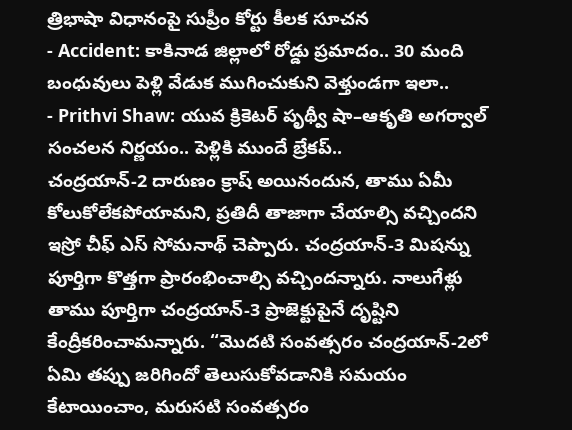త్రిభాషా విధానంపై సుప్రీం కోర్టు కీలక సూచన
- Accident: కాకినాడ జిల్లాలో రోడ్డు ప్రమాదం.. 30 మంది బంధువులు పెళ్లి వేడుక ముగించుకుని వెళ్తుండగా ఇలా..
- Prithvi Shaw: యువ క్రికెటర్ పృథ్వీ షా–ఆకృతి అగర్వాల్ సంచలన నిర్ణయం.. పెళ్లికి ముందే బ్రేకప్..
చంద్రయాన్-2 దారుణం క్రాష్ అయినందున, తాము ఏమీ కోలుకోలేకపోయామని, ప్రతిదీ తాజాగా చేయాల్సి వచ్చిందని ఇస్రో చీఫ్ ఎస్ సోమనాథ్ చెప్పారు. చంద్రయాన్-3 మిషన్ను పూర్తిగా కొత్తగా ప్రారంభించాల్సి వచ్చిందన్నారు. నాలుగేళ్లు తాము పూర్తిగా చంద్రయాన్-3 ప్రాజెక్టుపైనే దృష్టిని కేంద్రీకరించామన్నారు. “మొదటి సంవత్సరం చంద్రయాన్-2లో ఏమి తప్పు జరిగిందో తెలుసుకోవడానికి సమయం కేటాయించాం, మరుసటి సంవత్సరం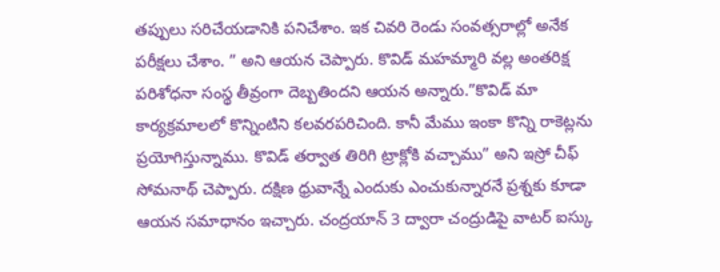తప్పులు సరిచేయడానికి పనిచేశాం. ఇక చివరి రెండు సంవత్సరాల్లో అనేక పరీక్షలు చేశాం. ” అని ఆయన చెప్పారు. కొవిడ్ మహమ్మారి వల్ల అంతరిక్ష పరిశోధనా సంస్థ తీవ్రంగా దెబ్బతిందని ఆయన అన్నారు.”కొవిడ్ మా కార్యక్రమాలలో కొన్నింటిని కలవరపరిచింది. కానీ మేము ఇంకా కొన్ని రాకెట్లను ప్రయోగిస్తున్నాము. కొవిడ్ తర్వాత తిరిగి ట్రాక్లోకి వచ్చాము” అని ఇస్రో చీఫ్ సోమనాథ్ చెప్పారు. దక్షిణ ధ్రువాన్నే ఎందుకు ఎంచుకున్నారనే ప్రశ్నకు కూడా ఆయన సమాధానం ఇచ్చారు. చంద్రయాన్ 3 ద్వారా చంద్రుడిపై వాటర్ ఐస్కు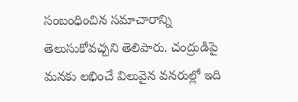సంబంధించిన సమాచారాన్ని తెలుసుకోవచ్చని తెలిపారు. చంద్రుడిపై మనకు లభించే విలువైన వనరుల్లో ఇది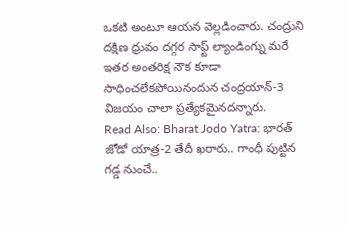ఒకటి అంటూ ఆయన వెల్లడించారు. చంద్రుని దక్షిణ ధ్రువం దగ్గర సాఫ్ట్ ల్యాండింగ్ను మరే ఇతర అంతరిక్ష నౌక కూడా సాధించలేకపోయినందున చంద్రయాన్-3 విజయం చాలా ప్రత్యేకమైనదన్నారు.
Read Also: Bharat Jodo Yatra: భారత్ జోడో యాత్ర-2 తేదీ ఖరారు.. గాంధీ పుట్టిన గడ్డ నుంచే..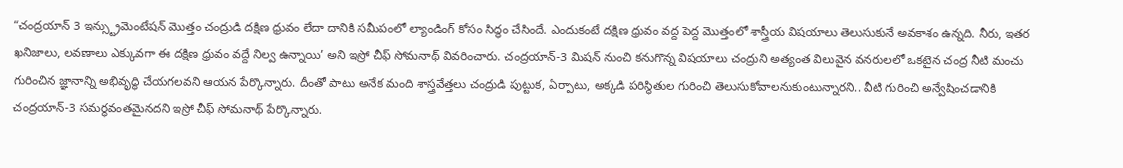“చంద్రయాన్ 3 ఇన్స్ట్రుమెంటేషన్ మొత్తం చంద్రుడి దక్షిణ ధ్రువం లేదా దానికి సమీపంలో ల్యాండింగ్ కోసం సిద్ధం చేసిందే. ఎందుకంటే దక్షిణ ధ్రువం వద్ద పెద్ద మొత్తంలో శాస్త్రీయ విషయాలు తెలుసుకునే అవకాశం ఉన్నది. నీరు, ఇతర ఖనిజాలు, లవణాలు ఎక్కువగా ఈ దక్షిణ ధ్రువం వద్దే నిల్వ ఉన్నాయి’ అని ఇస్రో చీఫ్ సోమనాథ్ వివరించారు. చంద్రయాన్-3 మిషన్ నుంచి కనుగొన్న విషయాలు చంద్రుని అత్యంత విలువైన వనరులలో ఒకటైన చంద్ర నీటి మంచు గురించిన జ్ఞానాన్ని అభివృద్ధి చేయగలవని ఆయన పేర్కొన్నారు. దీంతో పాటు అనేక మంది శాస్త్రవేత్తలు చంద్రుడి పుట్టుక, ఏర్పాటు, అక్కడి పరిస్థితుల గురించి తెలుసుకోవాలనుకుంటున్నారని.. వీటి గురించి అన్వేషించడానికి చంద్రయాన్-3 సమర్థవంతమైనదని ఇస్రో చీఫ్ సోమనాథ్ పేర్కొన్నారు.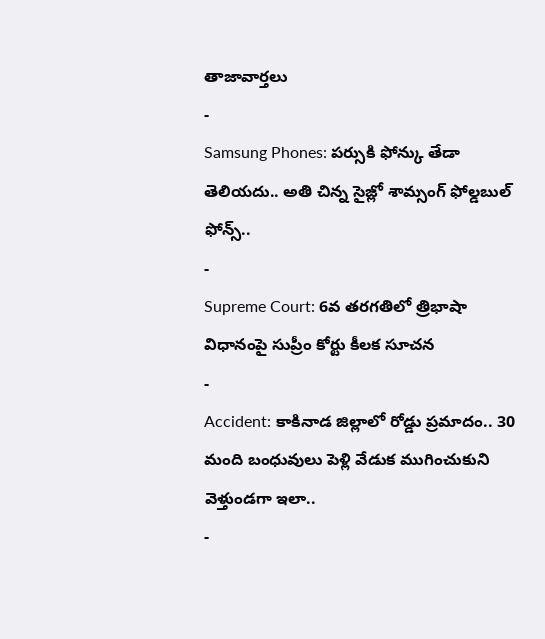తాజావార్తలు
-
Samsung Phones: పర్సుకి ఫోన్కు తేడా తెలియదు.. అతి చిన్న సైజ్లో శామ్సంగ్ ఫోల్డబుల్ ఫోన్స్..
-
Supreme Court: 6వ తరగతిలో త్రిభాషా విధానంపై సుప్రీం కోర్టు కీలక సూచన
-
Accident: కాకినాడ జిల్లాలో రోడ్డు ప్రమాదం.. 30 మంది బంధువులు పెళ్లి వేడుక ముగించుకుని వెళ్తుండగా ఇలా..
-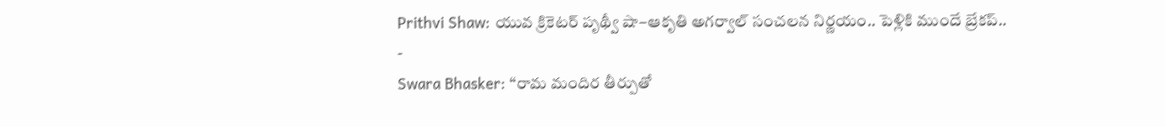Prithvi Shaw: యువ క్రికెటర్ పృథ్వీ షా–ఆకృతి అగర్వాల్ సంచలన నిర్ణయం.. పెళ్లికి ముందే బ్రేకప్..
-
Swara Bhasker: ‘‘రామ మందిర తీర్పుతో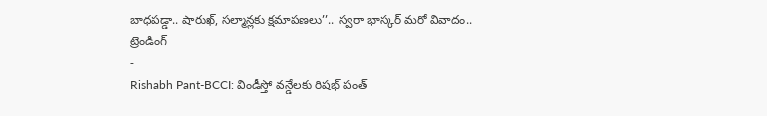బాధపడ్డా.. షారుఖ్, సల్మాన్లకు క్షమాపణలు’’.. స్వరా భాస్కర్ మరో వివాదం..
ట్రెండింగ్
-
Rishabh Pant-BCCI: విండీస్తో వన్డేలకు రిషభ్ పంత్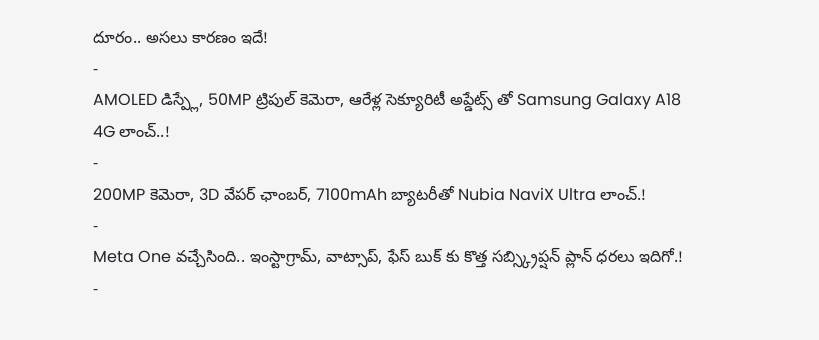దూరం.. అసలు కారణం ఇదే!
-
AMOLED డిస్ప్లే, 50MP ట్రిపుల్ కెమెరా, ఆరేళ్ల సెక్యూరిటీ అప్డేట్స్ తో Samsung Galaxy A18 4G లాంచ్..!
-
200MP కెమెరా, 3D వేపర్ ఛాంబర్, 7100mAh బ్యాటరీతో Nubia NaviX Ultra లాంచ్.!
-
Meta One వచ్చేసింది.. ఇంస్టాగ్రామ్, వాట్సాప్, ఫేస్ బుక్ కు కొత్త సబ్స్క్రిప్షన్ ప్లాన్ ధరలు ఇదిగో.!
-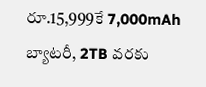రూ.15,999కే 7,000mAh బ్యాటరీ, 2TB వరకు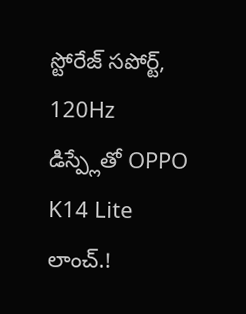స్టోరేజ్ సపోర్ట్, 120Hz డిస్ప్లేతో OPPO K14 Lite లాంచ్.!